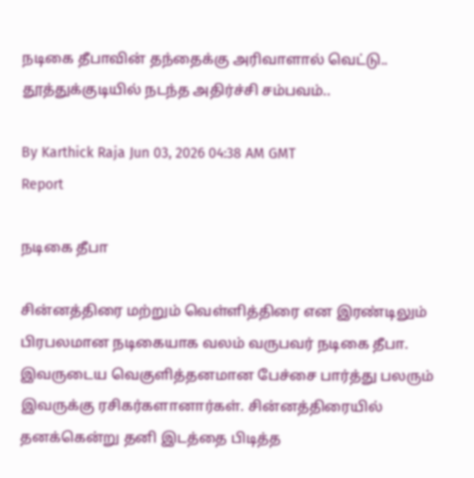நடிகை தீபாவின் தந்தைக்கு அரிவாளால் வெட்டு.. தூத்துக்குடியில் நடந்த அதிர்ச்சி சம்பவம்..

By Karthick Raja Jun 03, 2026 04:38 AM GMT
Report

நடிகை தீபா

சின்னத்திரை மற்றும் வெள்ளித்திரை என இரண்டிலும் பிரபலமான நடிகையாக வலம் வருபவர் நடிகை தீபா. இவருடைய வெகுளித்தனமான பேச்சை பார்த்து பலரும் இவருக்கு ரசிகர்களானார்கள். சின்னத்திரையில் தனக்கென்று தனி இடத்தை பிடித்த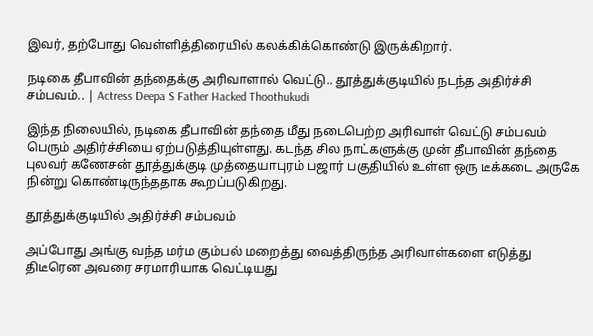இவர், தற்போது வெள்ளித்திரையில் கலக்கிக்கொண்டு இருக்கிறார்.

நடிகை தீபாவின் தந்தைக்கு அரிவாளால் வெட்டு.. தூத்துக்குடியில் நடந்த அதிர்ச்சி சம்பவம்.. | Actress Deepa S Father Hacked Thoothukudi

இந்த நிலையில், நடிகை தீபாவின் தந்தை மீது நடைபெற்ற அரிவாள் வெட்டு சம்பவம் பெரும் அதிர்ச்சியை ஏற்படுத்தியுள்ளது. கடந்த சில நாட்களுக்கு முன் தீபாவின் தந்தை புலவர் கணேசன் தூத்துக்குடி முத்தையாபுரம் பஜார் பகுதியில் உள்ள ஒரு டீக்கடை அருகே நின்று கொண்டிருந்ததாக கூறப்படுகிறது.

தூத்துக்குடியில் அதிர்ச்சி சம்பவம்

அப்போது அங்கு வந்த மர்ம கும்பல் மறைத்து வைத்திருந்த அரிவாள்களை எடுத்து திடீரென அவரை சரமாரியாக வெட்டியது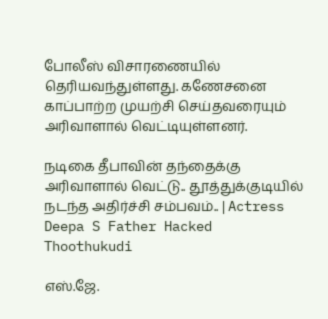போலீஸ் விசாரணையில் தெரியவந்துள்ளது. கணேசனை காப்பாற்ற முயற்சி செய்தவரையும் அரிவாளால் வெட்டியுள்ளனர்.

நடிகை தீபாவின் தந்தைக்கு அரிவாளால் வெட்டு.. தூத்துக்குடியில் நடந்த அதிர்ச்சி சம்பவம்.. | Actress Deepa S Father Hacked Thoothukudi

எஸ்.ஜே.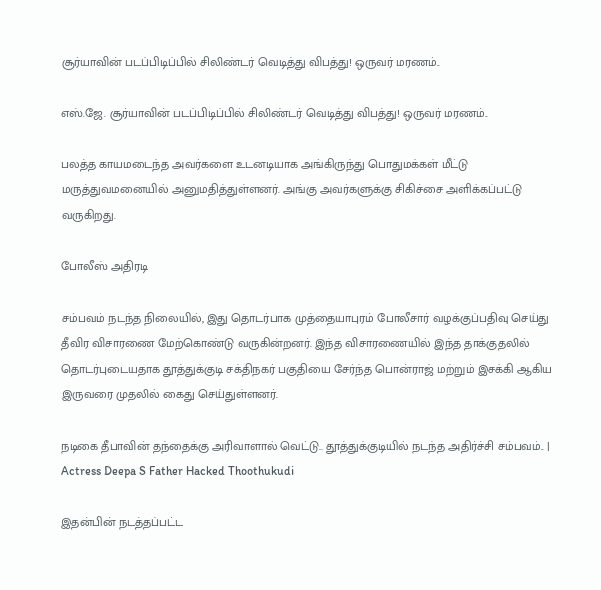சூர்யாவின் படப்பிடிப்பில் சிலிண்டர் வெடித்து விபத்து! ஒருவர் மரணம்..

எஸ்.ஜே. சூர்யாவின் படப்பிடிப்பில் சிலிண்டர் வெடித்து விபத்து! ஒருவர் மரணம்..

பலத்த காயமடைந்த அவர்களை உடனடியாக அங்கிருந்து பொதுமக்கள் மீட்டு மருத்துவமனையில் அனுமதித்துள்ளனர். அங்கு அவர்களுக்கு சிகிச்சை அளிக்கப்பட்டு வருகிறது.

போலீஸ் அதிரடி

சம்பவம் நடந்த நிலையில், இது தொடர்பாக முத்தையாபுரம் போலீசார் வழக்குப்பதிவு செய்து தீவிர விசாரணை மேற்கொண்டு வருகின்றனர். இந்த விசாரணையில் இந்த தாக்குதலில் தொடர்புடையதாக தூத்துக்குடி சக்திநகர் பகுதியை சேர்ந்த பொன்ராஜ் மற்றும் இசக்கி ஆகிய இருவரை முதலில் கைது செய்துள்ளனர்.

நடிகை தீபாவின் தந்தைக்கு அரிவாளால் வெட்டு.. தூத்துக்குடியில் நடந்த அதிர்ச்சி சம்பவம்.. | Actress Deepa S Father Hacked Thoothukudi

இதன்பின் நடத்தப்பட்ட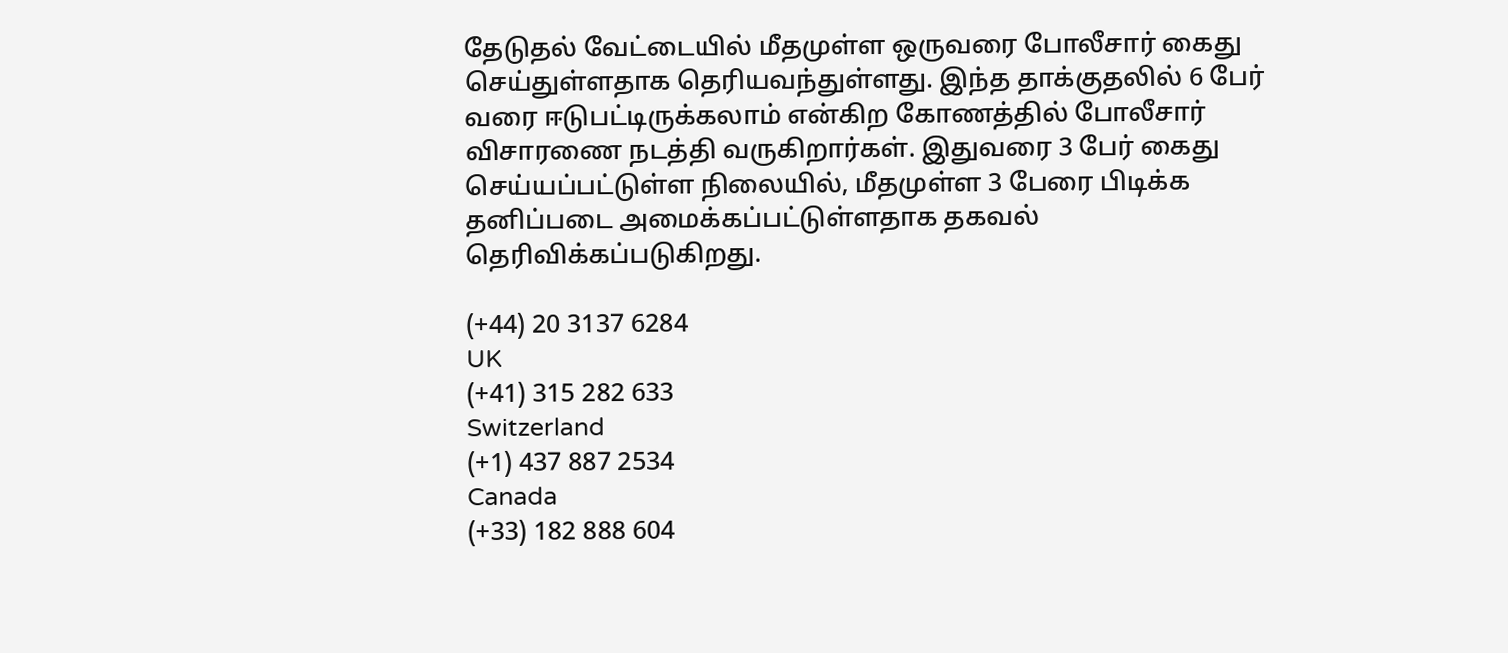தேடுதல் வேட்டையில் மீதமுள்ள ஒருவரை போலீசார் கைது செய்துள்ளதாக தெரியவந்துள்ளது. இந்த தாக்குதலில் 6 பேர் வரை ஈடுபட்டிருக்கலாம் என்கிற கோணத்தில் போலீசார் விசாரணை நடத்தி வருகிறார்கள். இதுவரை 3 பேர் கைது செய்யப்பட்டுள்ள நிலையில், மீதமுள்ள 3 பேரை பிடிக்க தனிப்படை அமைக்கப்பட்டுள்ளதாக தகவல் தெரிவிக்கப்படுகிறது.

(+44) 20 3137 6284
UK
(+41) 315 282 633
Switzerland
(+1) 437 887 2534
Canada
(+33) 182 888 604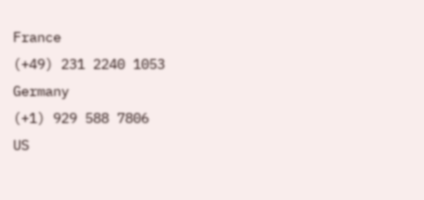France
(+49) 231 2240 1053
Germany
(+1) 929 588 7806
US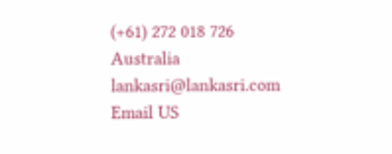(+61) 272 018 726
Australia
lankasri@lankasri.com
Email US